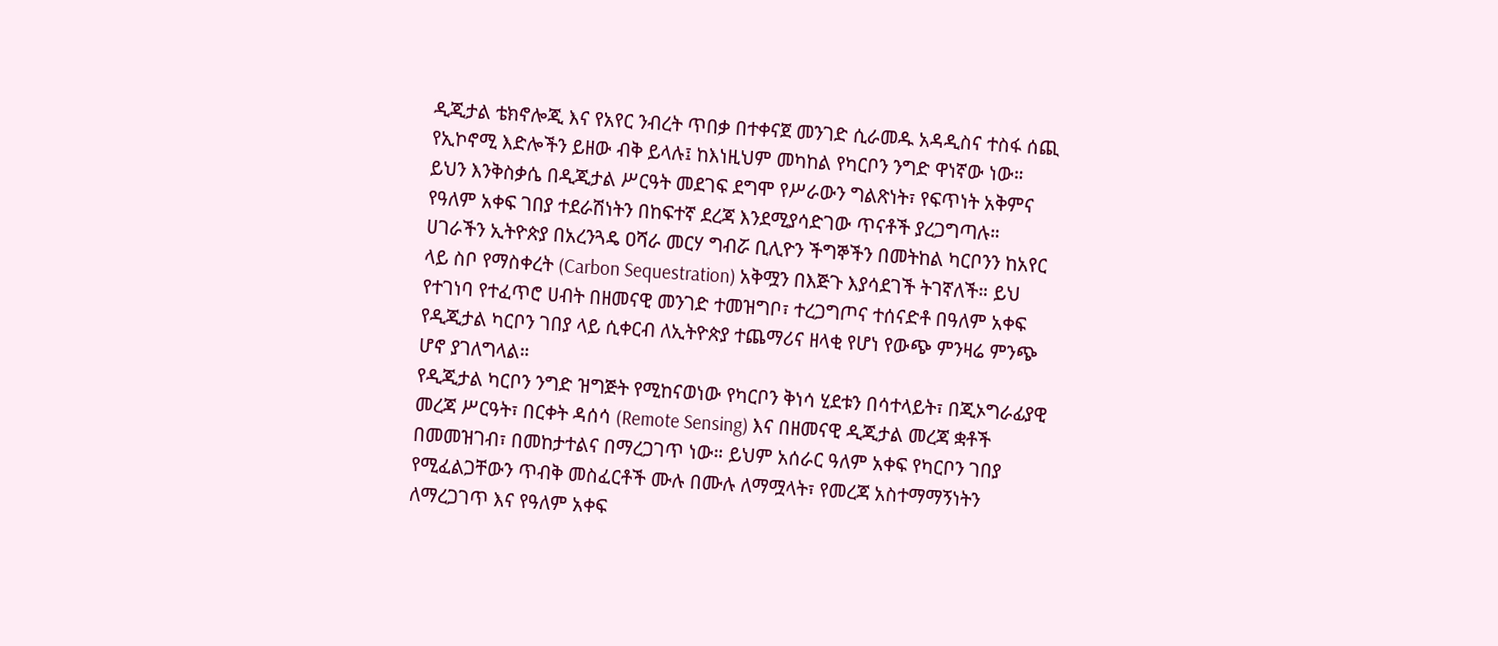ዲጂታል ቴክኖሎጂ እና የአየር ንብረት ጥበቃ በተቀናጀ መንገድ ሲራመዱ አዳዲስና ተስፋ ሰጪ የኢኮኖሚ እድሎችን ይዘው ብቅ ይላሉ፤ ከእነዚህም መካከል የካርቦን ንግድ ዋነኛው ነው።
ይህን እንቅስቃሴ በዲጂታል ሥርዓት መደገፍ ደግሞ የሥራውን ግልጽነት፣ የፍጥነት አቅምና የዓለም አቀፍ ገበያ ተደራሽነትን በከፍተኛ ደረጃ እንደሚያሳድገው ጥናቶች ያረጋግጣሉ።
ሀገራችን ኢትዮጵያ በአረንጓዴ ዐሻራ መርሃ ግብሯ ቢሊዮን ችግኞችን በመትከል ካርቦንን ከአየር ላይ ስቦ የማስቀረት (Carbon Sequestration) አቅሟን በእጅጉ እያሳደገች ትገኛለች። ይህ የተገነባ የተፈጥሮ ሀብት በዘመናዊ መንገድ ተመዝግቦ፣ ተረጋግጦና ተሰናድቶ በዓለም አቀፍ የዲጂታል ካርቦን ገበያ ላይ ሲቀርብ ለኢትዮጵያ ተጨማሪና ዘላቂ የሆነ የውጭ ምንዛሬ ምንጭ ሆኖ ያገለግላል።
የዲጂታል ካርቦን ንግድ ዝግጅት የሚከናወነው የካርቦን ቅነሳ ሂደቱን በሳተላይት፣ በጂኦግራፊያዊ መረጃ ሥርዓት፣ በርቀት ዳሰሳ (Remote Sensing) እና በዘመናዊ ዲጂታል መረጃ ቋቶች በመመዝገብ፣ በመከታተልና በማረጋገጥ ነው። ይህም አሰራር ዓለም አቀፍ የካርቦን ገበያ የሚፈልጋቸውን ጥብቅ መስፈርቶች ሙሉ በሙሉ ለማሟላት፣ የመረጃ አስተማማኝነትን ለማረጋገጥ እና የዓለም አቀፍ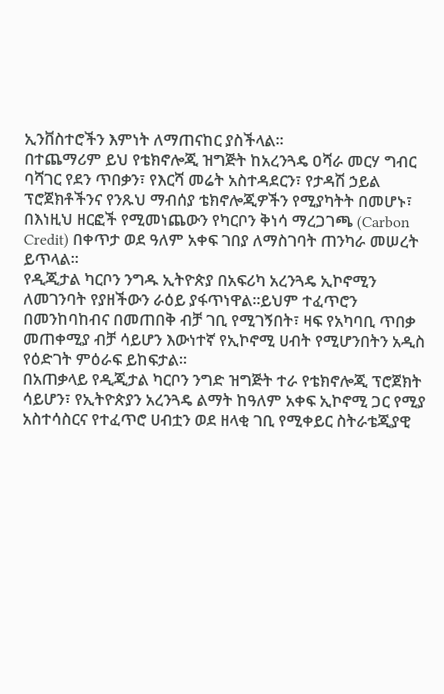ኢንቨስተሮችን እምነት ለማጠናከር ያስችላል።
በተጨማሪም ይህ የቴክኖሎጂ ዝግጅት ከአረንጓዴ ዐሻራ መርሃ ግብር ባሻገር የደን ጥበቃን፣ የእርሻ መሬት አስተዳደርን፣ የታዳሽ ኃይል ፕሮጀክቶችንና የንጹህ ማብሰያ ቴክኖሎጂዎችን የሚያካትት በመሆኑ፣ በእነዚህ ዘርፎች የሚመነጨውን የካርቦን ቅነሳ ማረጋገጫ (Carbon Credit) በቀጥታ ወደ ዓለም አቀፍ ገበያ ለማስገባት ጠንካራ መሠረት ይጥላል።
የዲጂታል ካርቦን ንግዱ ኢትዮጵያ በአፍሪካ አረንጓዴ ኢኮኖሚን ለመገንባት የያዘችውን ራዕይ ያፋጥነዋል።ይህም ተፈጥሮን በመንከባከብና በመጠበቅ ብቻ ገቢ የሚገኝበት፣ ዛፍ የአካባቢ ጥበቃ መጠቀሚያ ብቻ ሳይሆን እውነተኛ የኢኮኖሚ ሀብት የሚሆንበትን አዲስ የዕድገት ምዕራፍ ይከፍታል።
በአጠቃላይ የዲጂታል ካርቦን ንግድ ዝግጅት ተራ የቴክኖሎጂ ፕሮጀክት ሳይሆን፣ የኢትዮጵያን አረንጓዴ ልማት ከዓለም አቀፍ ኢኮኖሚ ጋር የሚያ አስተሳስርና የተፈጥሮ ሀብቷን ወደ ዘላቂ ገቢ የሚቀይር ስትራቴጂያዊ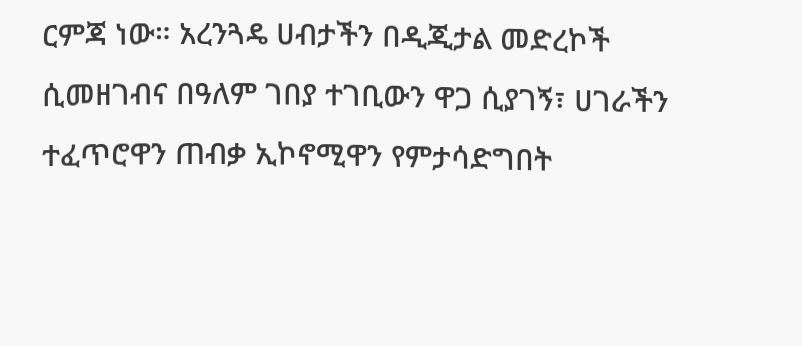ርምጃ ነው። አረንጓዴ ሀብታችን በዲጂታል መድረኮች ሲመዘገብና በዓለም ገበያ ተገቢውን ዋጋ ሲያገኝ፣ ሀገራችን ተፈጥሮዋን ጠብቃ ኢኮኖሚዋን የምታሳድግበት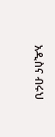አዲስና ብሩህ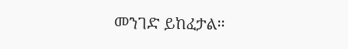መንገድ ይከፈታል።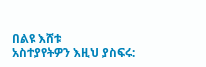በልዩ እሸቱ
አስተያየትዎን እዚህ ያስፍሩ: